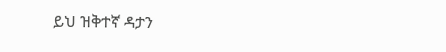ይህ ዝቅተኛ ዳታን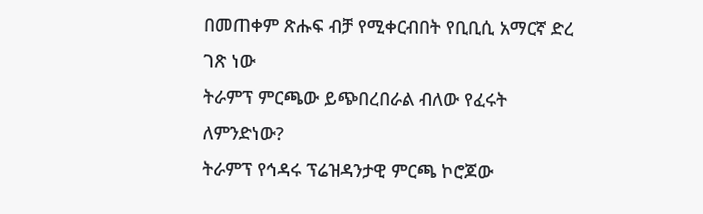በመጠቀም ጽሑፍ ብቻ የሚቀርብበት የቢቢሲ አማርኛ ድረ ገጽ ነው
ትራምፕ ምርጫው ይጭበረበራል ብለው የፈሩት ለምንድነው?
ትራምፕ የኅዳሩ ፕሬዝዳንታዊ ምርጫ ኮሮጆው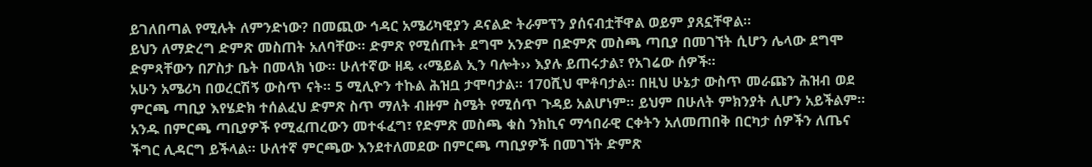ይገለበጣል የሚሉት ለምንድነው? በመጪው ኅዳር አሜሪካዊያን ዶናልድ ትራምፕን ያሰናብቷቸዋል ወይም ያጸኗቸዋል፡፡
ይህን ለማድረግ ድምጽ መስጠት አለባቸው። ድምጽ የሚሰጡት ደግሞ አንድም በድምጽ መስጫ ጣቢያ በመገኘት ሲሆን ሌላው ደግሞ ድምጻቸውን በፖስታ ቤት በመላክ ነው። ሁለተኛው ዘዴ ‹‹ሜይል ኢን ባሎት›› እያሉ ይጠሩታል፣ የአገሬው ሰዎች።
አሁን አሜሪካ በወረርሽኝ ውስጥ ናት። 5 ሚሊዮን ተኩል ሕዝቧ ታሞባታል። 170ሺህ ሞቶባታል። በዚህ ሁኔታ ውስጥ መራጩን ሕዝብ ወደ ምርጫ ጣቢያ እየሄድክ ተሰልፈህ ድምጽ ስጥ ማለት ብዙም ስሜት የሚሰጥ ጉዳይ አልሆነም። ይህም በሁለት ምክንያት ሊሆን አይችልም፡፡
አንዱ በምርጫ ጣቢያዎች የሚፈጠረውን መተፋፈግ፣ የድምጽ መስጫ ቁስ ንክኪና ማኅበራዊ ርቀትን አለመጠበቅ በርካታ ሰዎችን ለጤና ችግር ሊዳርግ ይችላል። ሁለተኛ ምርጫው እንደተለመደው በምርጫ ጣቢያዎች በመገኘት ድምጽ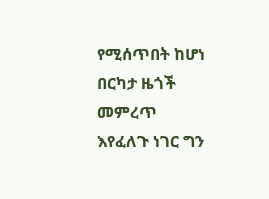የሚሰጥበት ከሆነ በርካታ ዜጎች መምረጥ እየፈለጉ ነገር ግን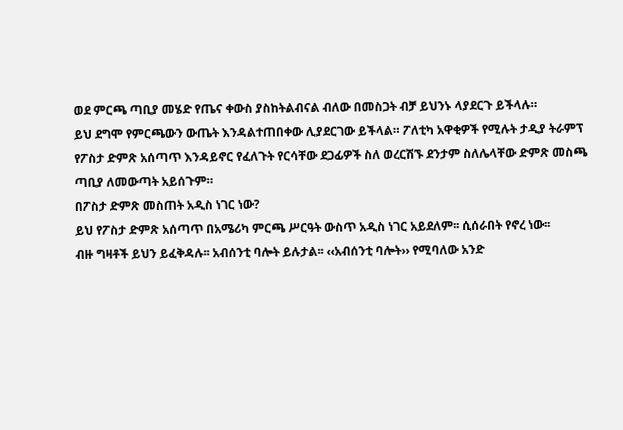ወደ ምርጫ ጣቢያ መሄድ የጤና ቀውስ ያስከትልብናል ብለው በመስጋት ብቻ ይህንኑ ላያደርጉ ይችላሉ።
ይህ ደግሞ የምርጫውን ውጤት እንዳልተጠበቀው ሊያደርገው ይችላል። ፖለቲካ አዋቂዎች የሚሉት ታዲያ ትራምፕ የፖስታ ድምጽ አሰጣጥ እንዳይኖር የፈለጉት የርሳቸው ደጋፊዎች ስለ ወረርሽኙ ደንታም ስለሌላቸው ድምጽ መስጫ ጣቢያ ለመውጣት አይሰጉም።
በፖስታ ድምጽ መስጠት አዲስ ነገር ነው?
ይህ የፖስታ ድምጽ አሰጣጥ በአሜሪካ ምርጫ ሥርዓት ውስጥ አዲስ ነገር አይደለም፡፡ ሲሰራበት የኖረ ነው፡፡
ብዙ ግዛቶች ይህን ይፈቅዳሉ፡፡ አብሰንቲ ባሎት ይሉታል፡፡ ‹‹አብሰንቲ ባሎት›› የሚባለው አንድ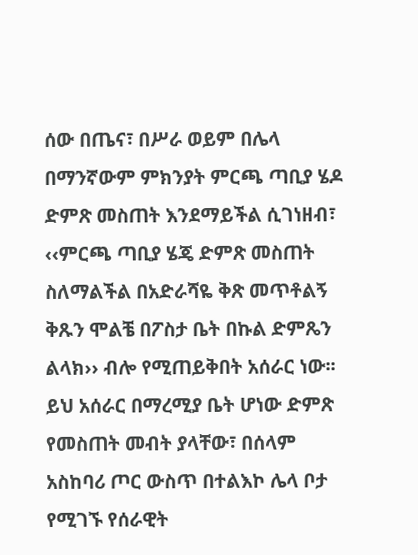ሰው በጤና፣ በሥራ ወይም በሌላ በማንኛውም ምክንያት ምርጫ ጣቢያ ሄዶ ድምጽ መስጠት እንደማይችል ሲገነዘብ፣ ‹‹ምርጫ ጣቢያ ሄጄ ድምጽ መስጠት ስለማልችል በአድራሻዬ ቅጽ መጥቶልኝ ቅጹን ሞልቼ በፖስታ ቤት በኩል ድምጼን ልላክ›› ብሎ የሚጠይቅበት አሰራር ነው፡፡
ይህ አሰራር በማረሚያ ቤት ሆነው ድምጽ የመስጠት መብት ያላቸው፣ በሰላም አስከባሪ ጦር ውስጥ በተልእኮ ሌላ ቦታ የሚገኙ የሰራዊት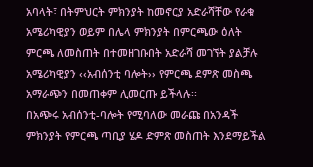አባላት፣ በትምህርት ምክንያት ከመኖርያ አድራሻቸው የራቁ አሜሪካዊያን ወይም በሌላ ምክንያት በምርጫው ዕለት ምርጫ ለመስጠት በተመዘገቡበት አድራሻ መገኘት ያልቻሉ አሜሪካዊያን ‹‹አብሰንቲ ባሎት›› የምርጫ ደምጽ መስጫ አማራጭን በመጠቀም ሊመርጡ ይችላሉ፡፡
በአጭሩ አብሰንቲ-ባሎት የሚባለው መራጩ በአንዳች ምክንያት የምርጫ ጣቢያ ሄዶ ድምጽ መስጠት እንደማይችል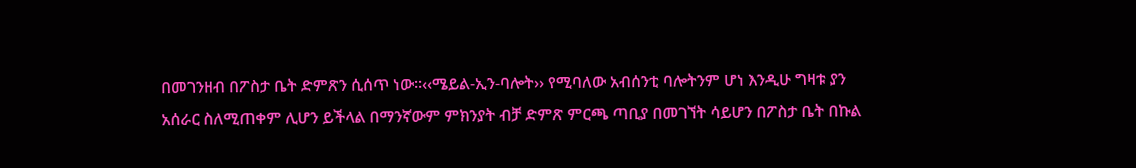በመገንዘብ በፖስታ ቤት ድምጽን ሲሰጥ ነው፡፡‹‹ሜይል-ኢን-ባሎት›› የሚባለው አብሰንቲ ባሎትንም ሆነ እንዲሁ ግዛቱ ያን አሰራር ስለሚጠቀም ሊሆን ይችላል በማንኛውም ምክንያት ብቻ ድምጽ ምርጫ ጣቢያ በመገኘት ሳይሆን በፖስታ ቤት በኩል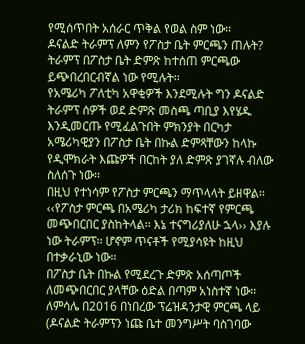የሚሰጥበት አሰራር ጥቅል የወል ስም ነው፡፡
ዶናልድ ትራምፕ ለምን የፖስታ ቤት ምርጫን ጠሉት?
ትራምፕ በፖስታ ቤት ድምጽ ከተሰጠ ምርጫው ይጭበረበርብኛል ነው የሚሉት፡፡
የአሜሪካ ፖለቲካ አዋቂዎች እንደሚሉት ግን ዶናልድ ትራምፕ ሰዎች ወደ ድምጽ መስጫ ጣቢያ እየሄዱ እንዲመርጡ የሚፈልጉበት ምክንያት በርካታ አሜሪካዊያን በፖስታ ቤት በኩል ድምጻቸውን ከላኩ የዲሞክራት እጩዎች በርከት ያለ ድምጽ ያገኛሉ ብለው ስለሰጉ ነው፡፡
በዚህ የተነሳም የፖስታ ምርጫን ማጥላላት ይዘዋል፡፡ ‹‹የፖስታ ምርጫ በአሜሪካ ታሪክ ከፍተኛ የምርጫ መጭበርበር ያስከትላል፡፡ እኔ ተናግሪያለሁ ኋላ›› እያሉ ነው ትራምፕ፡፡ ሆኖም ጥናቶች የሚያሳዩት ከዚህ በተቃራኒው ነው፡፡
በፖስታ ቤት በኩል የሚደረጉ ድምጽ አሰጣጦች ለመጭበርበር ያላቸው ዕድል በጣም አነስተኛ ነው፡፡ ለምሳሌ በ2016 በነበረው ፕሬዝዳንታዊ ምርጫ ላይ (ዶናልድ ትራምፕን ነጩ ቤተ መንግሥት ባስገባው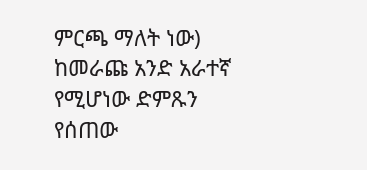ምርጫ ማለት ነው) ከመራጩ አንድ አራተኛ የሚሆነው ድምጹን የሰጠው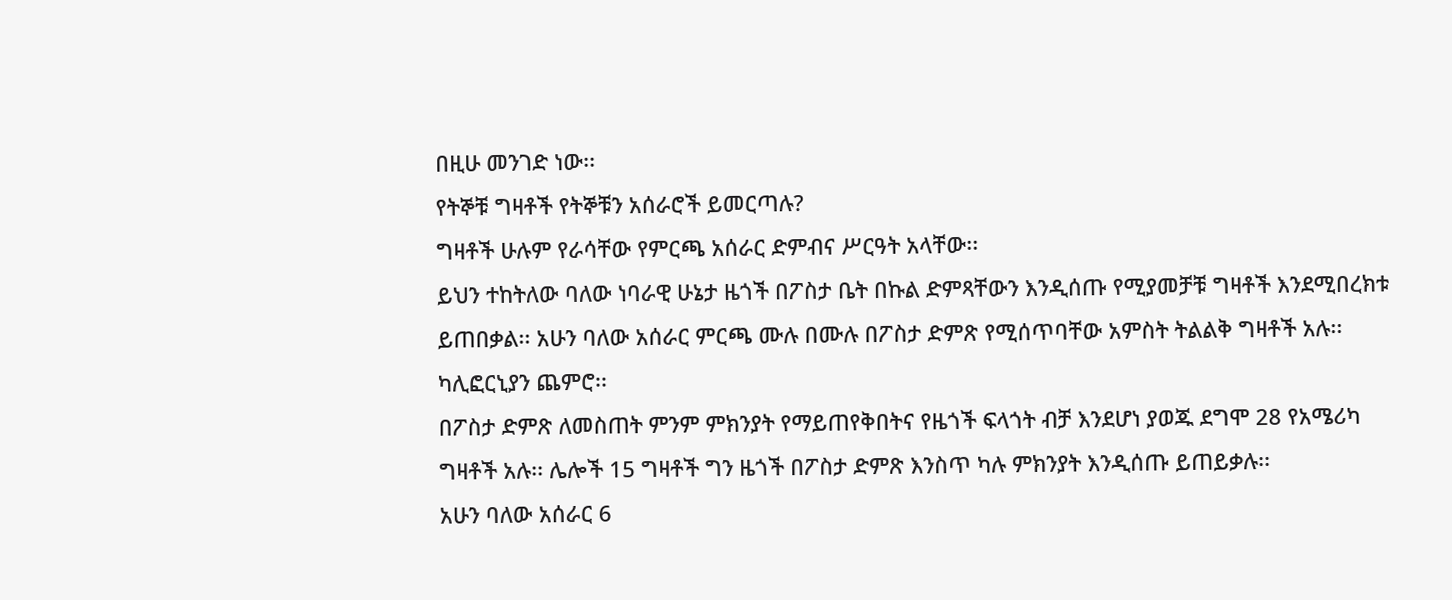በዚሁ መንገድ ነው፡፡
የትኞቹ ግዛቶች የትኞቹን አሰራሮች ይመርጣሉ?
ግዛቶች ሁሉም የራሳቸው የምርጫ አሰራር ድምብና ሥርዓት አላቸው፡፡
ይህን ተከትለው ባለው ነባራዊ ሁኔታ ዜጎች በፖስታ ቤት በኩል ድምጻቸውን እንዲሰጡ የሚያመቻቹ ግዛቶች እንደሚበረክቱ ይጠበቃል፡፡ አሁን ባለው አሰራር ምርጫ ሙሉ በሙሉ በፖስታ ድምጽ የሚሰጥባቸው አምስት ትልልቅ ግዛቶች አሉ፡፡ ካሊፎርኒያን ጨምሮ፡፡
በፖስታ ድምጽ ለመስጠት ምንም ምክንያት የማይጠየቅበትና የዜጎች ፍላጎት ብቻ እንደሆነ ያወጁ ደግሞ 28 የአሜሪካ ግዛቶች አሉ፡፡ ሌሎች 15 ግዛቶች ግን ዜጎች በፖስታ ድምጽ እንስጥ ካሉ ምክንያት እንዲሰጡ ይጠይቃሉ፡፡
አሁን ባለው አሰራር 6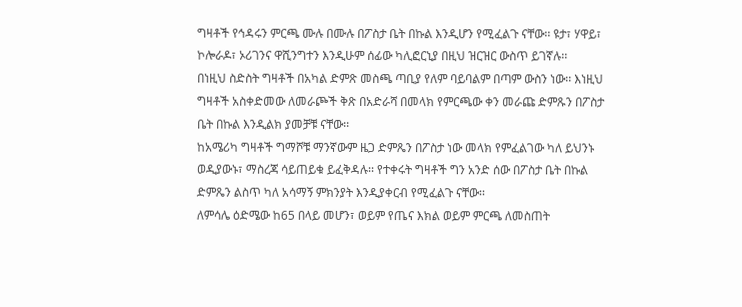ግዛቶች የኅዳሩን ምርጫ ሙሉ በሙሉ በፖስታ ቤት በኩል እንዲሆን የሚፈልጉ ናቸው፡፡ ዩታ፣ ሃዋይ፣ ኮሎራዶ፣ ኦሪገንና ዋሺንግተን እንዲሁም ሰፊው ካሊፎርኒያ በዚህ ዝርዝር ውስጥ ይገኛሉ፡፡
በነዚህ ስድስት ግዛቶች በአካል ድምጽ መስጫ ጣቢያ የለም ባይባልም በጣም ውስን ነው፡፡ እነዚህ ግዛቶች አስቀድመው ለመራጮች ቅጽ በአድራሻ በመላክ የምርጫው ቀን መራጩ ድምጹን በፖስታ ቤት በኩል እንዲልክ ያመቻቹ ናቸው፡፡
ከአሜሪካ ግዛቶች ግማሾቹ ማንኛውም ዜጋ ድምጼን በፖስታ ነው መላክ የምፈልገው ካለ ይህንኑ ወዲያውኑ፣ ማስረጃ ሳይጠይቁ ይፈቅዳሉ፡፡ የተቀሩት ግዛቶች ግን አንድ ሰው በፖስታ ቤት በኩል ድምጼን ልስጥ ካለ አሳማኝ ምክንያት እንዲያቀርብ የሚፈልጉ ናቸው፡፡
ለምሳሌ ዕድሜው ከ65 በላይ መሆን፣ ወይም የጤና እክል ወይም ምርጫ ለመስጠት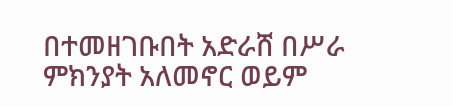በተመዘገቡበት አድራሸ በሥራ ምክንያት አለመኖር ወይም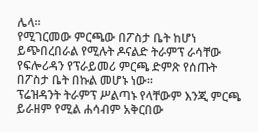ሌላ፡፡
የሚገርመው ምርጫው በፖስታ ቤት ከሆነ ይጭበረበራል የሚሉት ዶናልድ ትራምፕ ራሳቸው የፍሎሪዳን የፕራይመሪ ምርጫ ድምጽ የሰጡት በፖስታ ቤት በኩል መሆኑ ነው፡፡
ፕሬዝዳንት ትራምፕ ሥልጣኑ የላቸውም እንጂ ምርጫ ይራዘም የሚል ሐሳብም አቅርበው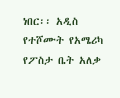ነበር፡፡ አዲስ የተሾሙት የአሜሪካ የፖስታ ቤት አለቃ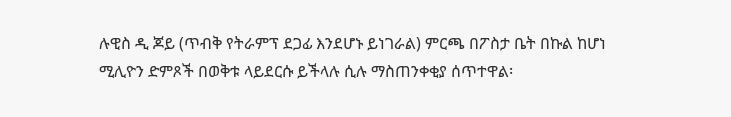ሉዊስ ዲ ጆይ (ጥብቅ የትራምፕ ደጋፊ እንደሆኑ ይነገራል) ምርጫ በፖስታ ቤት በኩል ከሆነ ሚሊዮን ድምጾች በወቅቱ ላይደርሱ ይችላሉ ሲሉ ማስጠንቀቂያ ሰጥተዋል፡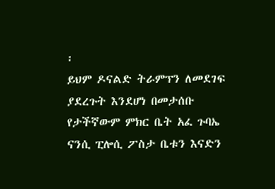፡
ይህም ዶናልድ ትራምፕን ለመደገፍ ያደረጉት እንደሆነ በመታሰቡ የታችኛውም ምክር ቤት አፈ ጉባኤ ናንሲ ፒሎሲ ፖስታ ቤቱን እናድን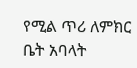የሚል ጥሪ ለምክር ቤት አባላት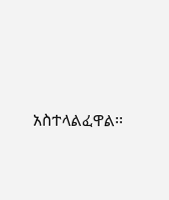አስተላልፈዋል፡፡